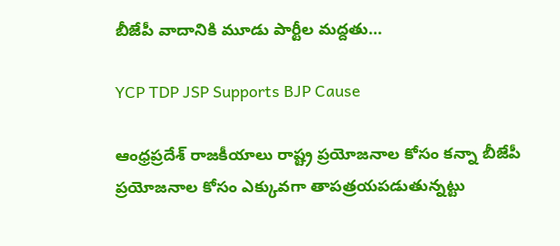బీజేపీ వాదానికి మూడు పార్టీల మద్దతు…

YCP TDP JSP Supports BJP Cause

ఆంధ్రప్రదేశ్ రాజకీయాలు రాష్ట్ర ప్రయోజనాల కోసం కన్నా బీజేపీ ప్రయోజనాల కోసం ఎక్కువగా తాపత్రయపడుతున్నట్టు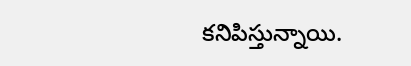కనిపిస్తున్నాయి.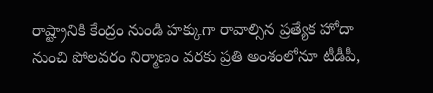రాష్ట్రానికి కేంద్రం నుండి హక్కుగా రావాల్సిన ప్రత్యేక హోదా నుంచి పోలవరం నిర్మాణం వరకు ప్రతి అంశంలోనూ టీడీపీ,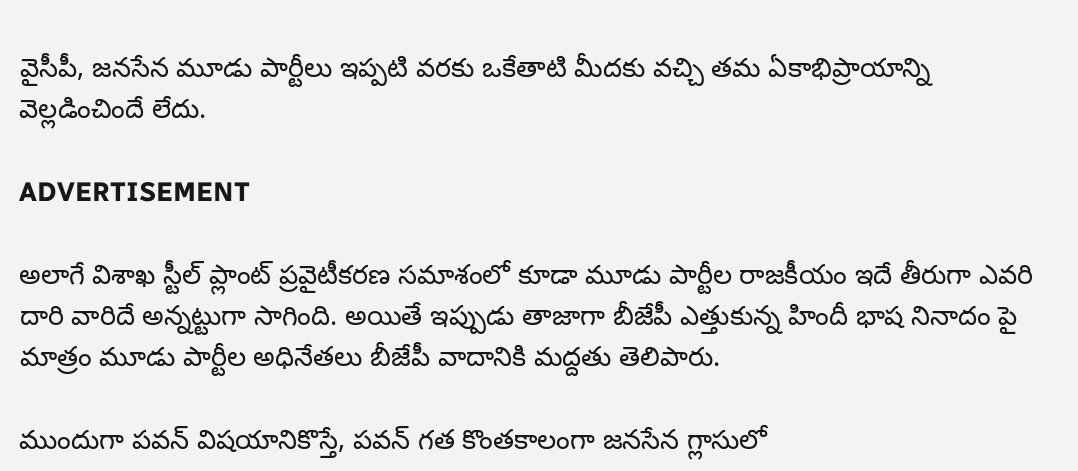వైసీపీ, జనసేన మూడు పార్టీలు ఇప్పటి వరకు ఒకేతాటి మీదకు వచ్చి తమ ఏకాభిప్రాయాన్ని వెల్లడించిందే లేదు.

ADVERTISEMENT

అలాగే విశాఖ స్టీల్ ప్లాంట్ ప్రవైటీకరణ సమాశంలో కూడా మూడు పార్టీల రాజకీయం ఇదే తీరుగా ఎవరి దారి వారిదే అన్నట్టుగా సాగింది. అయితే ఇప్పుడు తాజాగా బీజేపీ ఎత్తుకున్న హిందీ భాష నినాదం పై మాత్రం మూడు పార్టీల అధినేతలు బీజేపీ వాదానికి మద్దతు తెలిపారు.

ముందుగా పవన్ విషయానికొస్తే, పవన్ గత కొంతకాలంగా జనసేన గ్లాసులో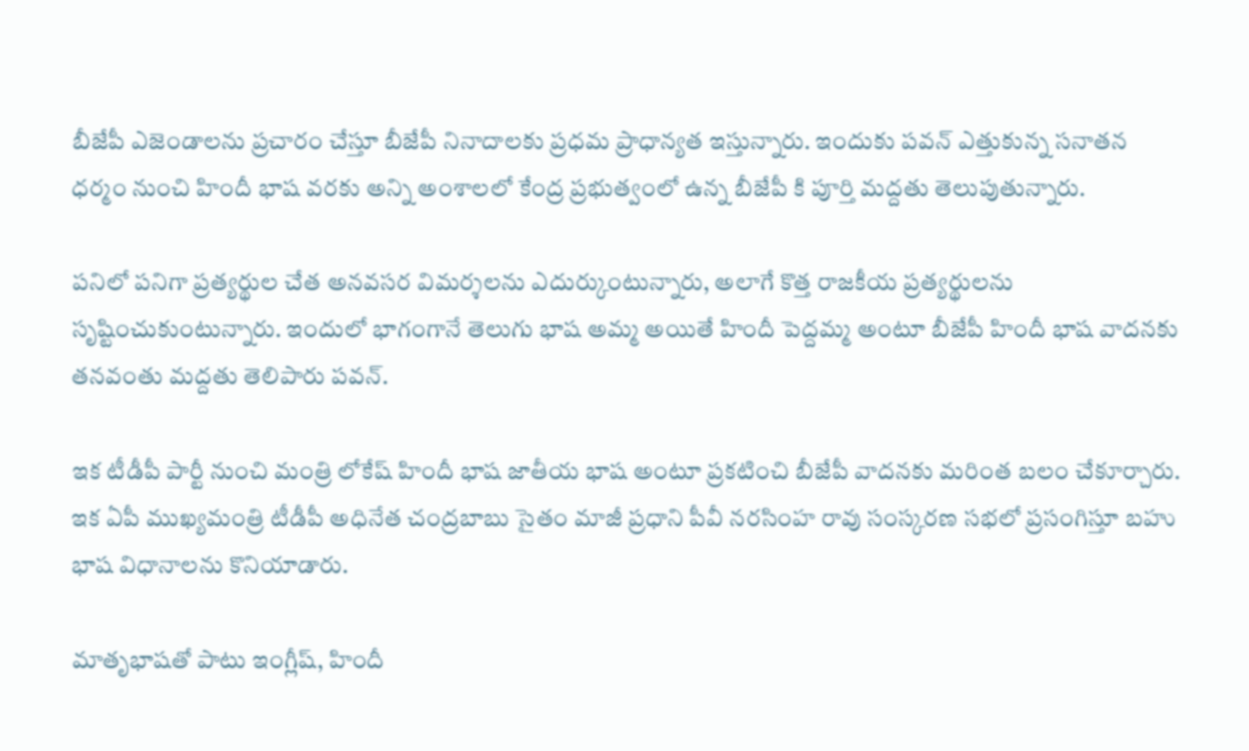బీజేపీ ఎజెండాలను ప్రచారం చేస్తూ బీజేపీ నినాదాలకు ప్రధమ ప్రాధాన్యత ఇస్తున్నారు. ఇందుకు పవన్ ఎత్తుకున్న సనాతన ధర్మం నుంచి హిందీ భాష వరకు అన్ని అంశాలలో కేంద్ర ప్రభుత్వంలో ఉన్న బీజేపీ కి పూర్తి మద్దతు తెలుపుతున్నారు.

పనిలో పనిగా ప్రత్యర్థుల చేత అనవసర విమర్శలను ఎదుర్కుంటున్నారు, అలాగే కొత్త రాజకీయ ప్రత్యర్థులను సృష్టించుకుంటున్నారు. ఇందులో భాగంగానే తెలుగు భాష అమ్మ అయితే హిందీ పెద్దమ్మ అంటూ బీజేపీ హిందీ భాష వాదనకు తనవంతు మద్దతు తెలిపారు పవన్.

ఇక టీడీపీ పార్టీ నుంచి మంత్రి లోకేష్ హిందీ భాష జాతీయ భాష అంటూ ప్రకటించి బీజేపీ వాదనకు మరింత బలం చేకూర్చారు. ఇక ఏపీ ముఖ్యమంత్రి టీడీపీ అధినేత చంద్రబాబు సైతం మాజీ ప్రధాని పీవీ నరసింహ రావు సంస్కరణ సభలో ప్రసంగిస్తూ బహు భాష విధానాలను కొనియాడారు.

మాతృభాషతో పాటు ఇంగ్లీష్, హిందీ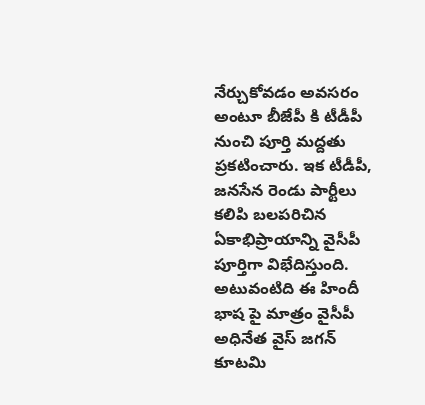నేర్చుకోవడం అవసరం అంటూ బీజేపీ కి టీడీపీ నుంచి పూర్తి మద్దతు ప్రకటించారు. ఇక టీడీపీ, జనసేన రెండు పార్టీలు కలిపి బలపరిచిన ఏకాభిప్రాయాన్ని వైసీపీ పూర్తిగా విభేదిస్తుంది. అటువంటిది ఈ హిందీ భాష పై మాత్రం వైసీపీ అధినేత వైస్ జగన్ కూటమి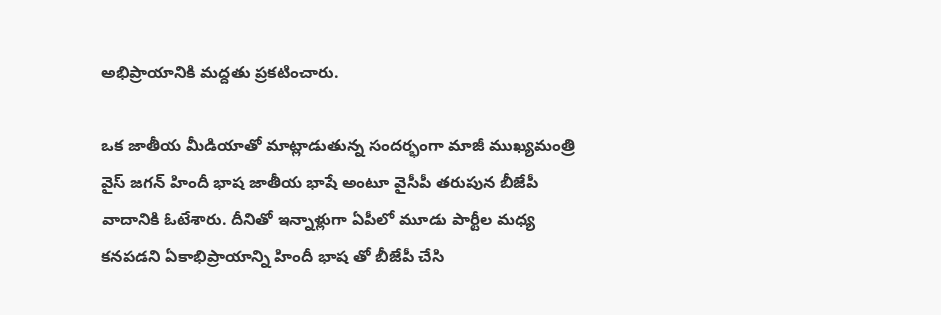అభిప్రాయానికి మద్దతు ప్రకటించారు.

ఒక జాతీయ మీడియాతో మాట్లాడుతున్న సందర్భంగా మాజీ ముఖ్యమంత్రి వైస్ జగన్ హిందీ భాష జాతీయ భాషే అంటూ వైసీపీ తరుపున బీజేపీ వాదానికి ఓటేశారు. దీనితో ఇన్నాళ్లుగా ఏపీలో మూడు పార్టీల మధ్య కనపడని ఏకాభిప్రాయాన్ని హిందీ భాష తో బీజేపీ చేసి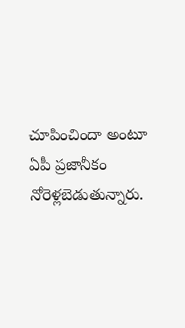చూపించిందా అంటూ ఏపీ ప్రజానీకం నోరెళ్లబెడుతున్నారు.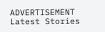ADVERTISEMENT
Latest Stories